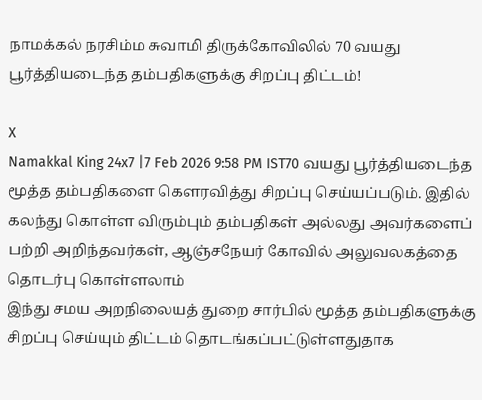நாமக்கல் நரசிம்ம சுவாமி திருக்கோவிலில் 70 வயது பூர்த்தியடைந்த தம்பதிகளுக்கு சிறப்பு திட்டம்!

X
Namakkal King 24x7 |7 Feb 2026 9:58 PM IST70 வயது பூர்த்தியடைந்த மூத்த தம்பதிகளை கௌரவித்து சிறப்பு செய்யப்படும். இதில் கலந்து கொள்ள விரும்பும் தம்பதிகள் அல்லது அவர்களைப் பற்றி அறிந்தவர்கள், ஆஞ்சநேயர் கோவில் அலுவலகத்தை தொடர்பு கொள்ளலாம்
இந்து சமய அறநிலையத் துறை சார்பில் மூத்த தம்பதிகளுக்கு சிறப்பு செய்யும் திட்டம் தொடங்கப்பட்டுள்ளதுதாக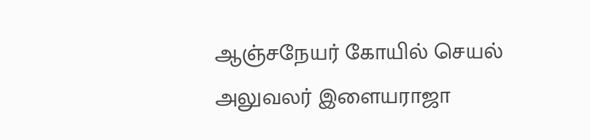ஆஞ்சநேயர் கோயில் செயல் அலுவலர் இளையராஜா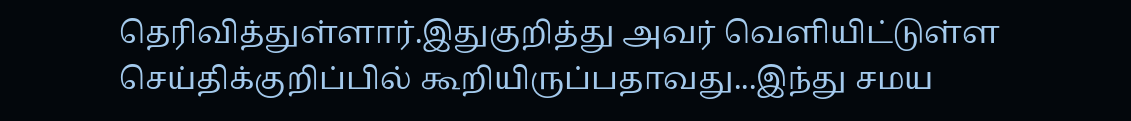தெரிவித்துள்ளார்.இதுகுறித்து அவர் வெளியிட்டுள்ள செய்திக்குறிப்பில் கூறியிருப்பதாவது...இந்து சமய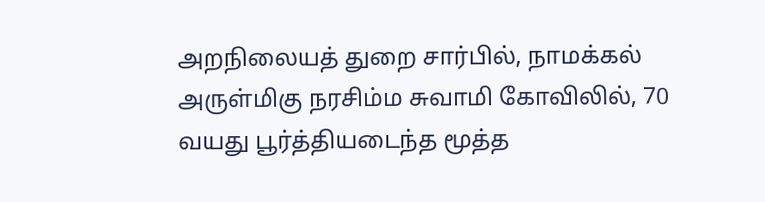அறநிலையத் துறை சார்பில், நாமக்கல் அருள்மிகு நரசிம்ம சுவாமி கோவிலில், 70 வயது பூர்த்தியடைந்த மூத்த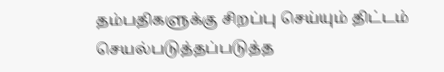தம்பதிகளுக்கு சிறப்பு செய்யும் திட்டம் செயல்படுத்தப்படுத்த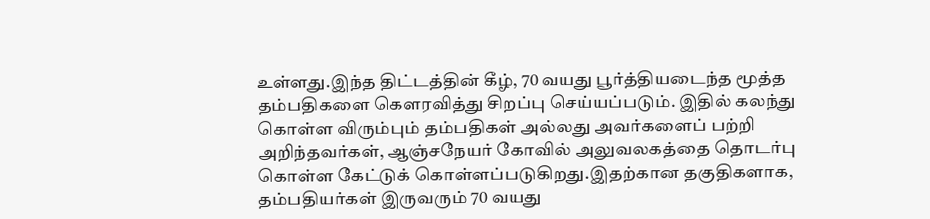உள்ளது.இந்த திட்டத்தின் கீழ், 70 வயது பூர்த்தியடைந்த மூத்த தம்பதிகளை கௌரவித்து சிறப்பு செய்யப்படும். இதில் கலந்து கொள்ள விரும்பும் தம்பதிகள் அல்லது அவர்களைப் பற்றி அறிந்தவர்கள், ஆஞ்சநேயர் கோவில் அலுவலகத்தை தொடர்பு கொள்ள கேட்டுக் கொள்ளப்படுகிறது.இதற்கான தகுதிகளாக, தம்பதியர்கள் இருவரும் 70 வயது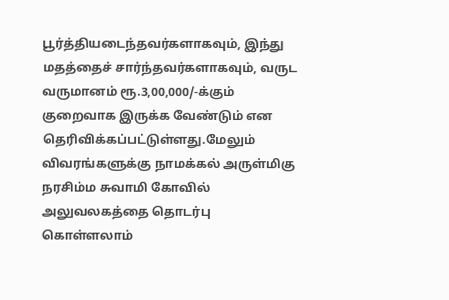பூர்த்தியடைந்தவர்களாகவும், இந்து மதத்தைச் சார்ந்தவர்களாகவும், வருட வருமானம் ரூ.3,00,000/-க்கும் குறைவாக இருக்க வேண்டும் என தெரிவிக்கப்பட்டுள்ளது.மேலும் விவரங்களுக்கு நாமக்கல் அருள்மிகு நரசிம்ம சுவாமி கோவில் அலுவலகத்தை தொடர்பு கொள்ளலாம்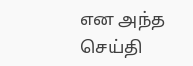என அந்த செய்தி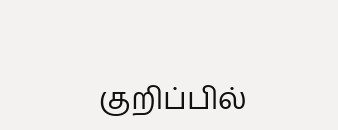குறிப்பில்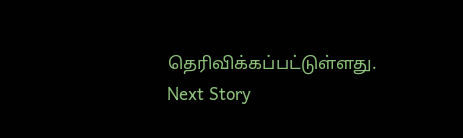தெரிவிக்கப்பட்டுள்ளது.
Next Story